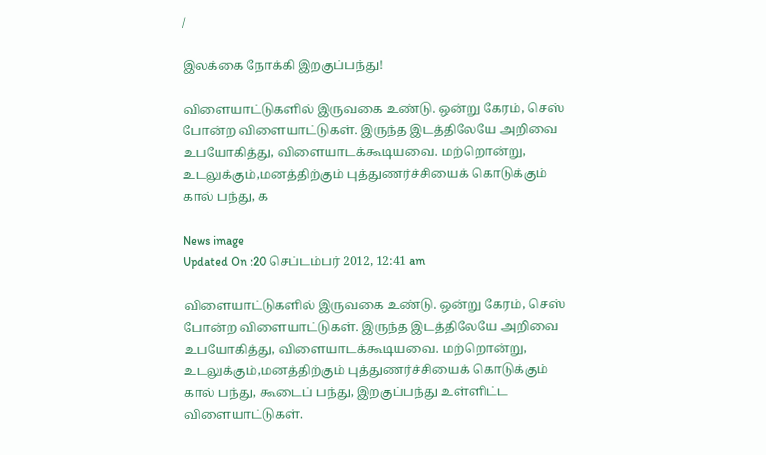/

இலக்கை நோக்கி இறகுப்பந்து!

விளையாட்டுகளில் இருவகை உண்டு. ஒன்று கேரம், செஸ் போன்ற விளையாட்டுகள். இருந்த இடத்திலேயே அறிவை உபயோகித்து, விளையாடக்கூடியவை. மற்றொன்று, உடலுக்கும்,மனத்திற்கும் புத்துணர்ச்சியைக் கொடுக்கும் கால் பந்து, க

News image
Updated On :20 செப்டம்பர் 2012, 12:41 am

விளையாட்டுகளில் இருவகை உண்டு. ஒன்று கேரம், செஸ் போன்ற விளையாட்டுகள். இருந்த இடத்திலேயே அறிவை உபயோகித்து, விளையாடக்கூடியவை. மற்றொன்று, உடலுக்கும்,மனத்திற்கும் புத்துணர்ச்சியைக் கொடுக்கும் கால் பந்து, கூடைப் பந்து, இறகுப்பந்து உள்ளிட்ட விளையாட்டுகள்.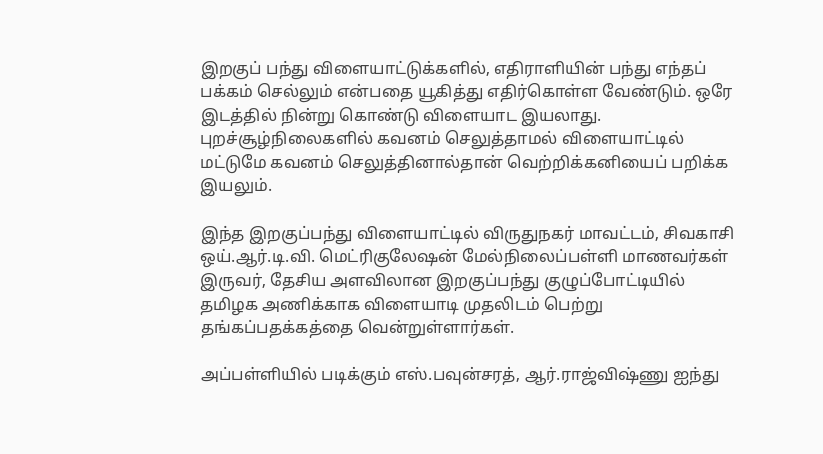இறகுப் பந்து விளையாட்டுக்களில், எதிராளியின் பந்து எந்தப் பக்கம் செல்லும் என்பதை யூகித்து எதிர்கொள்ள வேண்டும். ஒரே இடத்தில் நின்று கொண்டு விளையாட இயலாது. புறச்சூழ்நிலைகளில் கவனம் செலுத்தாமல் விளையாட்டில் மட்டுமே கவனம் செலுத்தினால்தான் வெற்றிக்கனியைப் பறிக்க இயலும்.

இந்த இறகுப்பந்து விளையாட்டில் விருதுநகர் மாவட்டம், சிவகாசி ஒய்.ஆர்.டி.வி. மெட்ரிகுலேஷன் மேல்நிலைப்பள்ளி மாணவர்கள் இருவர், தேசிய அளவிலான இறகுப்பந்து குழுப்போட்டியில் தமிழக அணிக்காக விளையாடி முதலிடம் பெற்று தங்கப்பதக்கத்தை வென்றுள்ளார்கள்.

அப்பள்ளியில் படிக்கும் எஸ்.பவுன்சரத், ஆர்.ராஜ்விஷ்ணு ஐந்து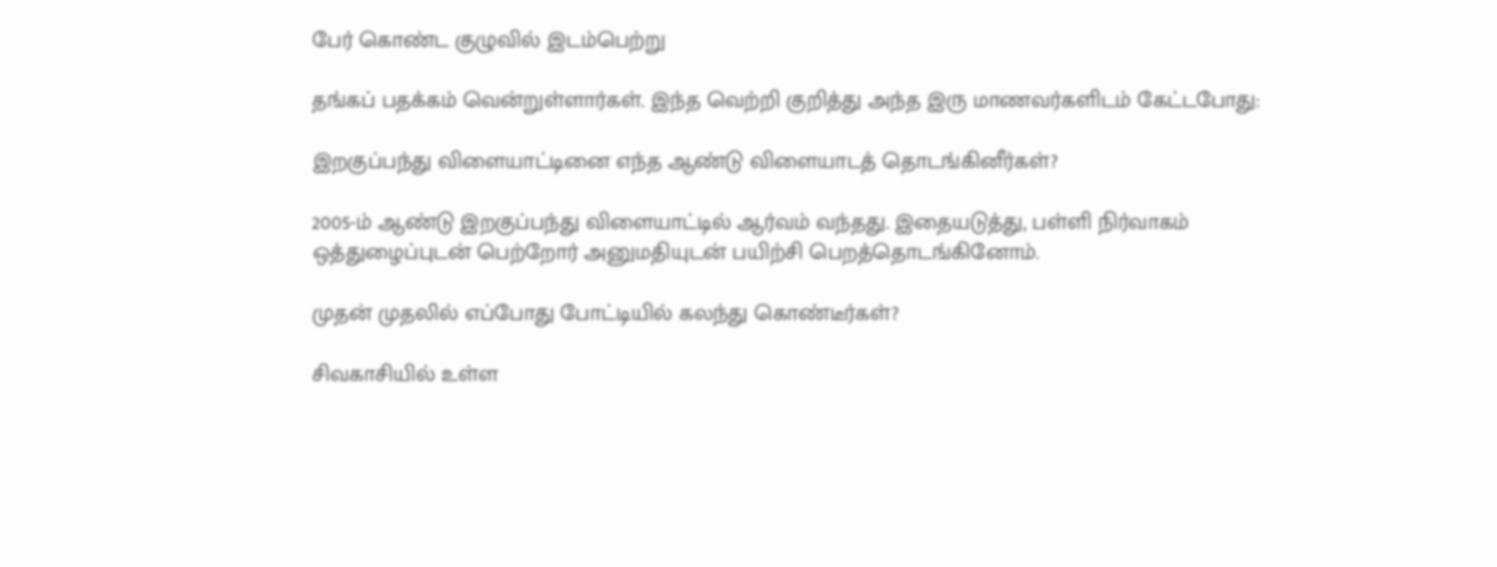பேர் கொண்ட குழுவில் இடம்பெற்று

தங்கப் பதக்கம் வென்றுள்ளார்கள். இந்த வெற்றி குறித்து அந்த இரு மாணவர்களிடம் கேட்டபோது:

இறகுப்பந்து விளையாட்டினை எந்த ஆண்டு விளையாடத் தொடங்கினீர்கள்?

2005-ம் ஆண்டு இறகுப்பந்து விளையாட்டில் ஆர்வம் வந்தது. இதையடுத்து, பள்ளி நிர்வாகம் ஒத்துழைப்புடன் பெற்றோர் அனுமதியுடன் பயிற்சி பெறத்தொடங்கினோம்.

முதன் முதலில் எப்போது போட்டியில் கலந்து கொண்டீர்கள்?

சிவகாசியில் உள்ள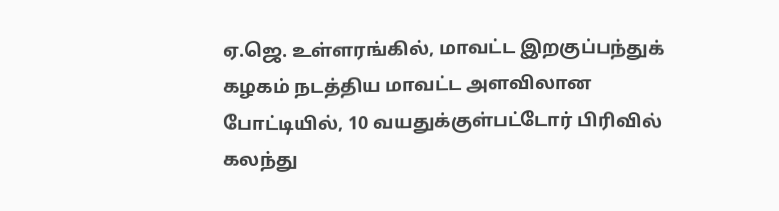ஏ.ஜெ. உள்ளரங்கில், மாவட்ட இறகுப்பந்துக் கழகம் நடத்திய மாவட்ட அளவிலான போட்டியில், 10 வயதுக்குள்பட்டோர் பிரிவில் கலந்து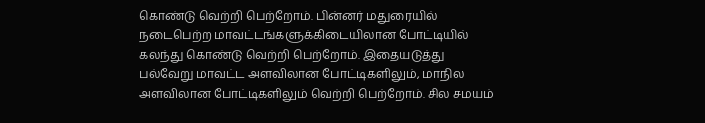கொண்டு வெற்றி பெற்றோம். பின்னர் மதுரையில் நடைபெற்ற மாவட்டங்களுக்கிடையிலான போட்டியில் கலந்து கொண்டு வெற்றி பெற்றோம். இதையடுத்து பல்வேறு மாவட்ட அளவிலான போட்டிகளிலும், மாநில அளவிலான போட்டிகளிலும் வெற்றி பெற்றோம். சில சமயம்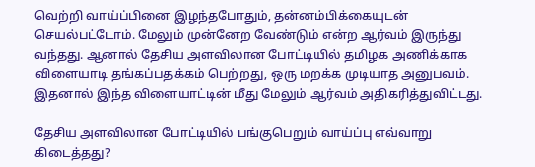வெற்றி வாய்ப்பினை இழந்தபோதும், தன்னம்பிக்கையுடன் செயல்பட்டோம். மேலும் முன்னேற வேண்டும் என்ற ஆர்வம் இருந்து வந்தது. ஆனால் தேசிய அளவிலான போட்டியில் தமிழக அணிக்காக விளையாடி தங்கப்பதக்கம் பெற்றது, ஒரு மறக்க முடியாத அனுபவம். இதனால் இந்த விளையாட்டின் மீது மேலும் ஆர்வம் அதிகரித்துவிட்டது.

தேசிய அளவிலான போட்டியில் பங்குபெறும் வாய்ப்பு எவ்வாறு கிடைத்தது?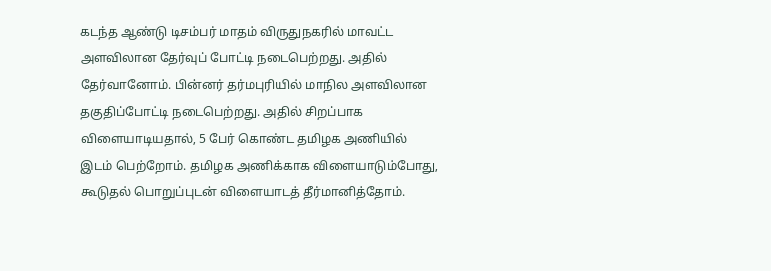கடந்த ஆண்டு டிசம்பர் மாதம் விருதுநகரில் மாவட்ட அளவிலான தேர்வுப் போட்டி நடைபெற்றது. அதில் தேர்வானோம். பின்னர் தர்மபுரியில் மாநில அளவிலான தகுதிப்போட்டி நடைபெற்றது. அதில் சிறப்பாக விளையாடியதால், 5 பேர் கொண்ட தமிழக அணியில் இடம் பெற்றோம். தமிழக அணிக்காக விளையாடும்போது, கூடுதல் பொறுப்புடன் விளையாடத் தீர்மானித்தோம்.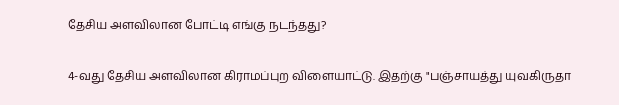தேசிய அளவிலான போட்டி எங்கு நடந்தது?

4-வது தேசிய அளவிலான கிராமப்புற விளையாட்டு. இதற்கு "பஞ்சாயத்து யுவகிருதா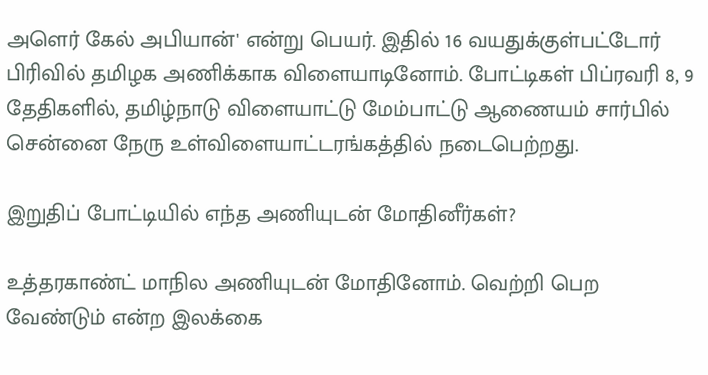அளெர் கேல் அபியான்' என்று பெயர். இதில் 16 வயதுக்குள்பட்டோர் பிரிவில் தமிழக அணிக்காக விளையாடினோம். போட்டிகள் பிப்ரவரி 8, 9 தேதிகளில், தமிழ்நாடு விளையாட்டு மேம்பாட்டு ஆணையம் சார்பில் சென்னை நேரு உள்விளையாட்டரங்கத்தில் நடைபெற்றது.

இறுதிப் போட்டியில் எந்த அணியுடன் மோதினீர்கள்?

உத்தரகாண்ட் மாநில அணியுடன் மோதினோம். வெற்றி பெற வேண்டும் என்ற இலக்கை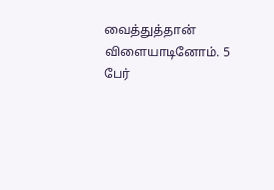வைத்துத்தான் விளையாடினோம். 5 பேர்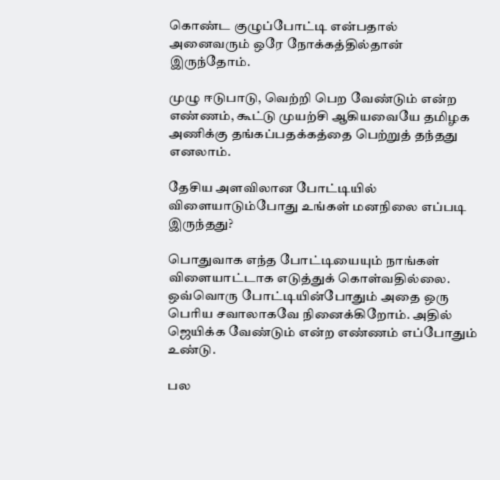கொண்ட குழுப்போட்டி என்பதால் அனைவரும் ஒரே நோக்கத்தில்தான் இருந்தோம்.

முழு ஈடுபாடு, வெற்றி பெற வேண்டும் என்ற எண்ணம், கூட்டு முயற்சி ஆகியவையே தமிழக அணிக்கு தங்கப்பதக்கத்தை பெற்றுத் தந்தது எனலாம்.

தேசிய அளவிலான போட்டியில் விளையாடும்போது உங்கள் மனநிலை எப்படி இருந்தது?

பொதுவாக எந்த போட்டியையும் நாங்கள் விளையாட்டாக எடுத்துக் கொள்வதில்லை. ஒவ்வொரு போட்டியின்போதும் அதை ஒரு பெரிய சவாலாகவே நினைக்கிறோம். அதில் ஜெயிக்க வேண்டும் என்ற எண்ணம் எப்போதும் உண்டு.

பல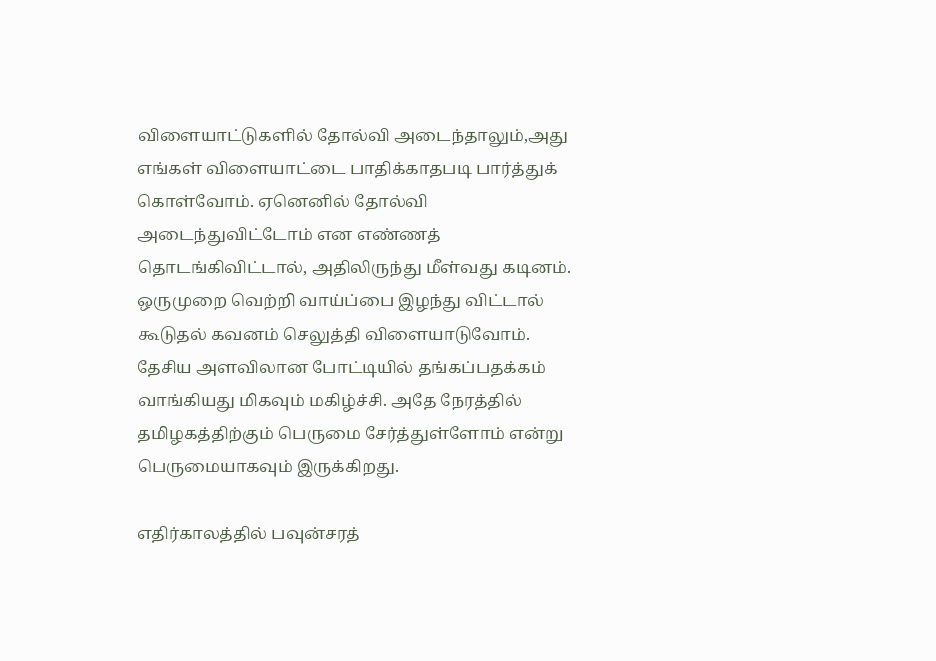விளையாட்டுகளில் தோல்வி அடைந்தாலும்,அது எங்கள் விளையாட்டை பாதிக்காதபடி பார்த்துக் கொள்வோம். ஏனெனில் தோல்வி அடைந்துவிட்டோம் என எண்ணத் தொடங்கிவிட்டால், அதிலிருந்து மீள்வது கடினம். ஒருமுறை வெற்றி வாய்ப்பை இழந்து விட்டால் கூடுதல் கவனம் செலுத்தி விளையாடுவோம். தேசிய அளவிலான போட்டியில் தங்கப்பதக்கம் வாங்கியது மிகவும் மகிழ்ச்சி. அதே நேரத்தில் தமிழகத்திற்கும் பெருமை சேர்த்துள்ளோம் என்று பெருமையாகவும் இருக்கிறது.

எதிர்காலத்தில் பவுன்சரத்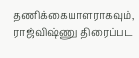தணிக்கையாளராகவும், ராஜ்விஷ்ணு திரைப்பட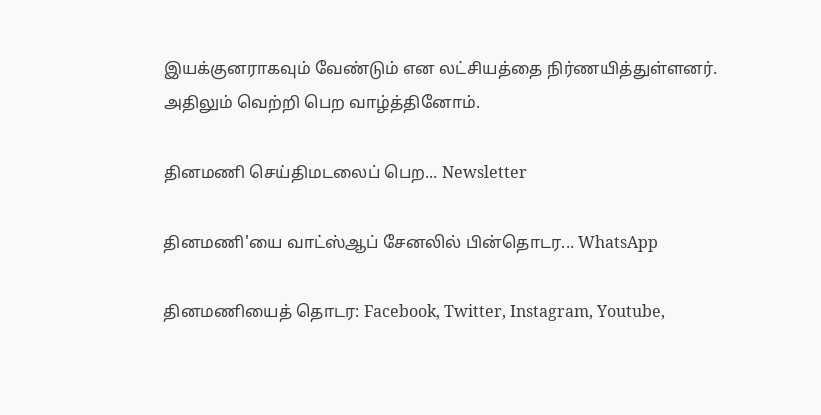இயக்குனராகவும் வேண்டும் என லட்சியத்தை நிர்ணயித்துள்ளனர். அதிலும் வெற்றி பெற வாழ்த்தினோம்.

தினமணி செய்திமடலைப் பெற... Newsletter

தினமணி'யை வாட்ஸ்ஆப் சேனலில் பின்தொடர... WhatsApp

தினமணியைத் தொடர: Facebook, Twitter, Instagram, Youtube,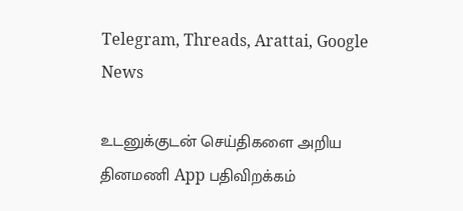Telegram, Threads, Arattai, Google News

உடனுக்குடன் செய்திகளை அறிய தினமணி App பதிவிறக்கம்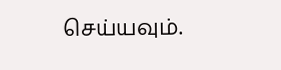செய்யவும்.